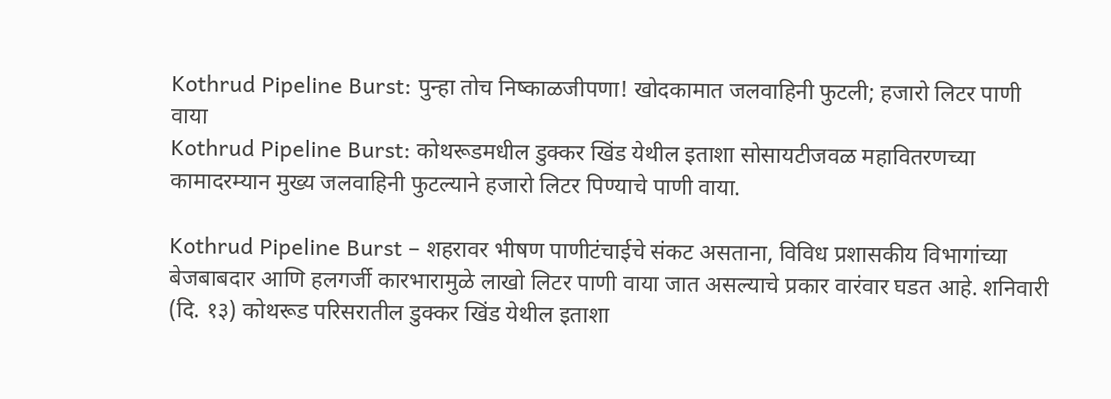Kothrud Pipeline Burst: पुन्हा तोच निष्काळजीपणा! खोदकामात जलवाहिनी फुटली; हजारो लिटर पाणी वाया
Kothrud Pipeline Burst: कोथरूडमधील डुक्कर खिंड येथील इताशा सोसायटीजवळ महावितरणच्या कामादरम्यान मुख्य जलवाहिनी फुटल्याने हजारो लिटर पिण्याचे पाणी वाया.

Kothrud Pipeline Burst – शहरावर भीषण पाणीटंचाईचे संकट असताना, विविध प्रशासकीय विभागांच्या बेजबाबदार आणि हलगर्जी कारभारामुळे लाखो लिटर पाणी वाया जात असल्याचे प्रकार वारंवार घडत आहे. शनिवारी (दि. १३) कोथरूड परिसरातील डुक्कर खिंड येथील इताशा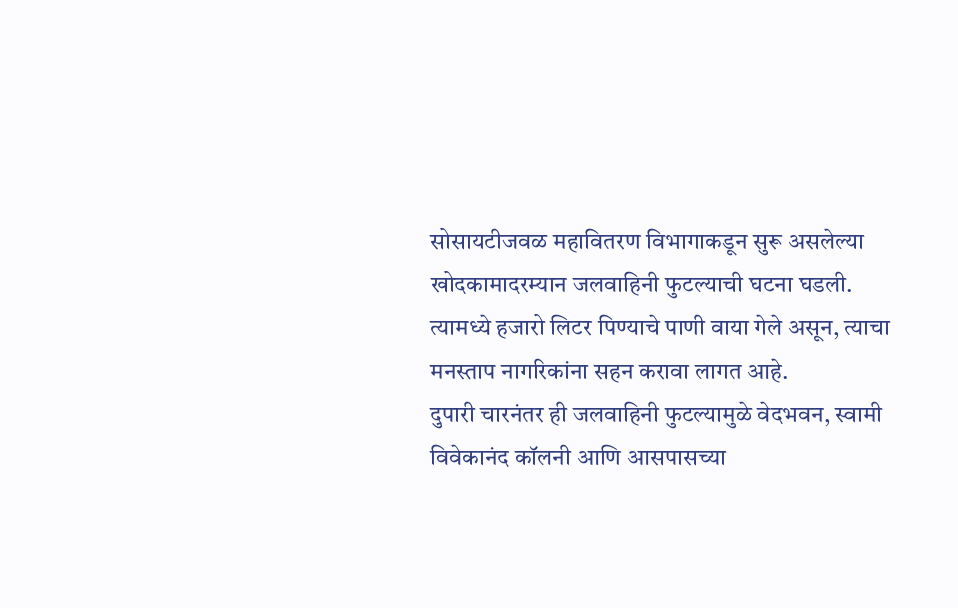सोसायटीजवळ महावितरण विभागाकडून सुरू असलेल्या खोदकामादरम्यान जलवाहिनी फुटल्याची घटना घडली. त्यामध्ये हजारो लिटर पिण्याचे पाणी वाया गेले असून, त्याचा मनस्ताप नागरिकांना सहन करावा लागत आहे.
दुपारी चारनंतर ही जलवाहिनी फुटल्यामुळे वेदभवन, स्वामी विवेकानंद कॉलनी आणि आसपासच्या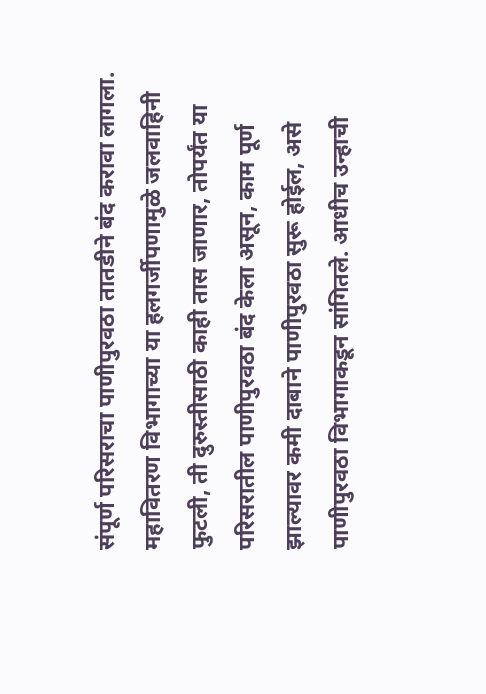संपूर्ण परिसराचा पाणीपुरवठा तातडीने बंद करावा लागला. महावितरण विभागाच्या या हलगर्जीपणामुळे जलवाहिनी फुटली, ती दुरुस्तीसाठी काही तास जाणार, तोपर्यंत या परिसरातील पाणीपुरवठा बंद केला असून, काम पूर्ण झाल्यावर कमी दाबाने पाणीपुरवठा सुरू होईल, असे पाणीपुरवठा विभागाकडून सांगितले. आधीच उन्हाची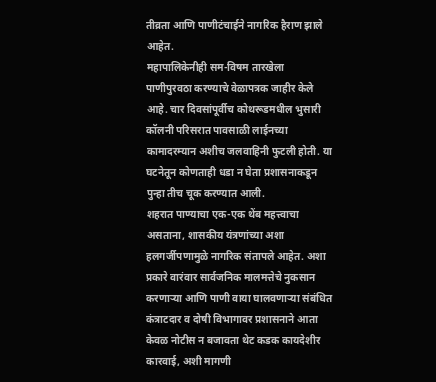तीव्रता आणि पाणीटंचाईने नागरिक हैराण झाले आहेत.
महापालिकेनीही सम-विषम तारखेला पाणीपुरवठा करण्याचे वेळापत्रक जाहीर केले आहे. चार दिवसांपूर्वीच कोथरूडमधील भुसारी कॉलनी परिसरात पावसाळी लाईनच्या कामादरम्यान अशीच जलवाहिनी फुटली होती. या घटनेतून कोणताही धडा न घेता प्रशासनाकडून पुन्हा तीच चूक करण्यात आली.
शहरात पाण्याचा एक-एक थेंब महत्त्वाचा असताना, शासकीय यंत्रणांच्या अशा हलगर्जीपणामुळे नागरिक संतापले आहेत. अशा प्रकारे वारंवार सार्वजनिक मालमत्तेचे नुकसान करणाऱ्या आणि पाणी वाया घालवणाऱ्या संबंधित कंत्राटदार व दोषी विभागावर प्रशासनाने आता केवळ नोटीस न बजावता थेट कडक कायदेशीर कारवाई, अशी मागणी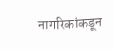नागरिकांकडून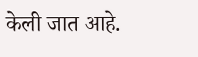केली जात आहे.